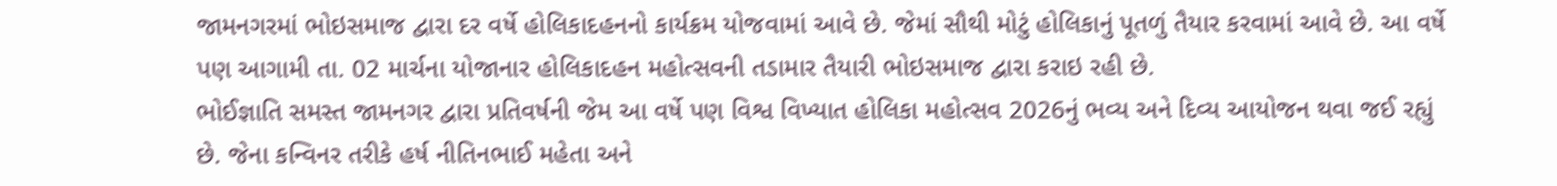જામનગરમાં ભોઇસમાજ દ્વારા દર વર્ષે હોલિકાદહનનો કાર્યક્રમ યોજવામાં આવે છે. જેમાં સૌથી મોટું હોલિકાનું પૂતળું તૈયાર કરવામાં આવે છે. આ વર્ષે પણ આગામી તા. 02 માર્ચના યોજાનાર હોલિકાદહન મહોત્સવની તડામાર તૈયારી ભોઇસમાજ દ્વારા કરાઇ રહી છે.
ભોઈજ્ઞાતિ સમસ્ત જામનગર દ્વારા પ્રતિવર્ષની જેમ આ વર્ષે પણ વિશ્વ વિખ્યાત હોલિકા મહોત્સવ 2026નું ભવ્ય અને દિવ્ય આયોજન થવા જઈ રહ્યું છે. જેના કન્વિનર તરીકે હર્ષ નીતિનભાઈ મહેતા અને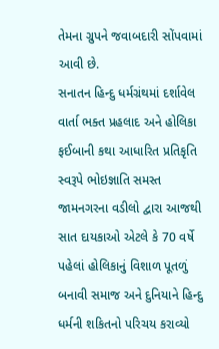તેમના ગ્રુપને જવાબદારી સોંપવામાં આવી છે.
સનાતન હિન્દુ ધર્મગ્રંથમાં દર્શાવેલ વાર્તા ભક્ત પ્રહલાદ અને હોલિકા ફઈબાની કથા આધારિત પ્રતિકૃતિ સ્વરૂપે ભોઇજ્ઞાતિ સમસ્ત જામનગરના વડીલો દ્વારા આજથી સાત દાયકાઓ એટલે કે 70 વર્ષે પહેલાં હોલિકાનું વિશાળ પૂતળું બનાવી સમાજ અને દુનિયાને હિન્દુ ધર્મની શકિતનો પરિચય કરાવ્યો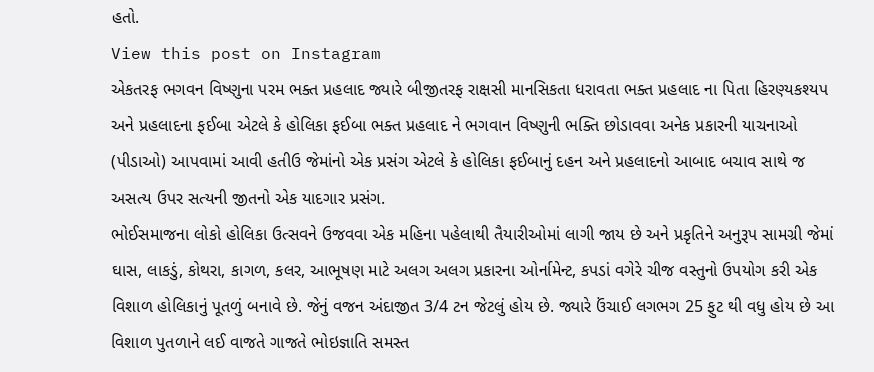હતો.
View this post on Instagram
એકતરફ ભગવન વિષ્ણુના પરમ ભક્ત પ્રહલાદ જ્યારે બીજીતરફ રાક્ષસી માનસિકતા ધરાવતા ભક્ત પ્રહલાદ ના પિતા હિરણ્યકશ્યપ અને પ્રહલાદના ફઈબા એટલે કે હોલિકા ફઈબા ભક્ત પ્રહલાદ ને ભગવાન વિષ્ણુની ભક્તિ છોડાવવા અનેક પ્રકારની યાચનાઓ (પીડાઓ) આપવામાં આવી હતીઉ જેમાંનો એક પ્રસંગ એટલે કે હોલિકા ફઈબાનું દહન અને પ્રહલાદનો આબાદ બચાવ સાથે જ અસત્ય ઉપર સત્યની જીતનો એક યાદગાર પ્રસંગ.
ભોઈસમાજના લોકો હોલિકા ઉત્સવને ઉજવવા એક મહિના પહેલાથી તૈયારીઓમાં લાગી જાય છે અને પ્રકૃતિને અનુરૂપ સામગ્રી જેમાં ઘાસ, લાકડું, કોથરા, કાગળ, કલર, આભૂષણ માટે અલગ અલગ પ્રકારના ઓર્નામેન્ટ, કપડાં વગેરે ચીજ વસ્તુનો ઉપયોગ કરી એક વિશાળ હોલિકાનું પૂતળું બનાવે છે. જેનું વજન અંદાજીત 3/4 ટન જેટલું હોય છે. જ્યારે ઉંચાઈ લગભગ 25 ફુટ થી વધુ હોય છે આ વિશાળ પુતળાને લઈ વાજતે ગાજતે ભોઇજ્ઞાતિ સમસ્ત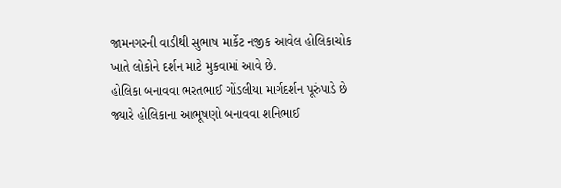જામનગરની વાડીથી સુભાષ માર્કેટ નજીક આવેલ હોલિકાચોક ખાતે લોકોને દર્શન માટે મુકવામાં આવે છે.
હોલિકા બનાવવા ભરતભાઈ ગોંડલીયા માર્ગદર્શન પૂરુંપાડે છે જ્યારે હોલિકાના આભૂષણો બનાવવા શનિભાઈ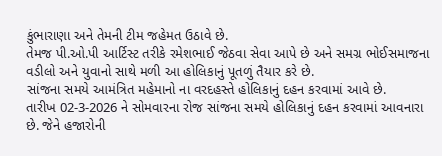કુંભારાણા અને તેમની ટીમ જહેમત ઉઠાવે છે.
તેમજ પી.ઓ.પી આર્ટિસ્ટ તરીકે રમેશભાઈ જેઠવા સેવા આપે છે અને સમગ્ર ભોઈસમાજના વડીલો અને યુવાનો સાથે મળી આ હોલિકાનું પૂતળું તૈયાર કરે છે.
સાંજના સમયે આમંત્રિત મહેમાનો ના વરદહસ્તે હોલિકાનું દહન કરવામાં આવે છે.
તારીખ 02-3-2026 ને સોમવારના રોજ સાંજના સમયે હોલિકાનું દહન કરવામાં આવનારા છે. જેને હજારોની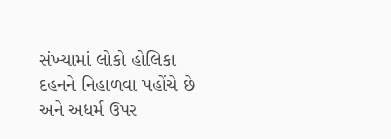સંખ્યામાં લોકો હોલિકા દહનને નિહાળવા પહોંચે છે અને અધર્મ ઉપર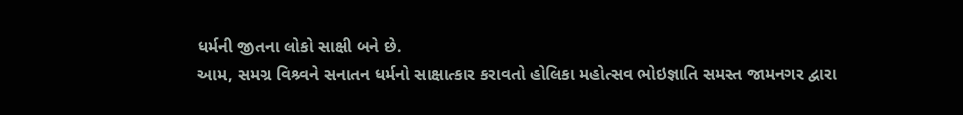ધર્મની જીતના લોકો સાક્ષી બને છે.
આમ, સમગ્ર વિશ્ર્વને સનાતન ધર્મનો સાક્ષાત્કાર કરાવતો હોલિકા મહોત્સવ ભોઇજ્ઞાતિ સમસ્ત જામનગર દ્વારા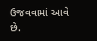ઉજવવામાં આવે છે.